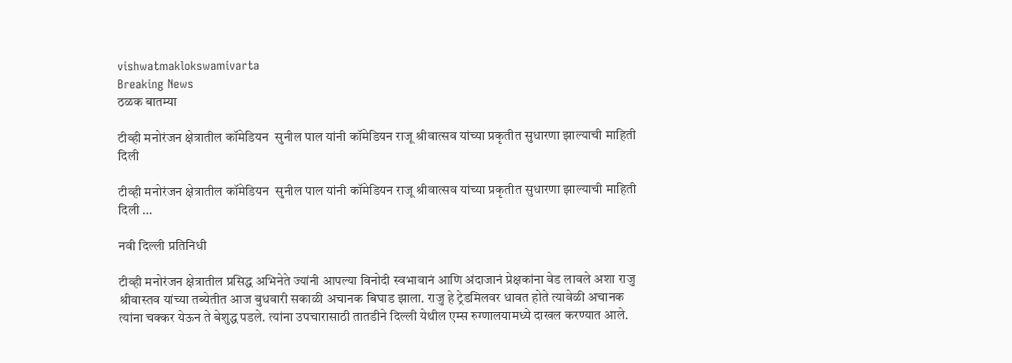vishwatmaklokswamivarta
Breaking News
ठळक बातम्या

टीव्ही मनोरंजन क्षेत्रातील कॉमेडियन  सुनील पाल यांनी कॉमेडियन राजू श्रीवात्सव यांच्या प्रकृतीत सुधारणा झाल्याची माहिती दिली

टीव्ही मनोरंजन क्षेत्रातील कॉमेडियन  सुनील पाल यांनी कॉमेडियन राजू श्रीवात्सव यांच्या प्रकृतीत सुधारणा झाल्याची माहिती दिली …

नवी दिल्ली प्रतिनिधी

टीव्ही मनोरंजन क्षेत्रातील प्रसिद्ध अभिनेते ज्यांनी आपल्या विनोदी स्वभावानं आणि अंदाजानं प्रेक्षकांना वेड लावले अशा राजु श्रीवास्तव यांच्या तब्येतीत आज बुधवारी सकाळी अचानक बिघाड झाला. राजु हे ट्रेडमिलवर धावत होते त्यावेळी अचानक त्यांना चक्कर येऊन ते बेशुद्ध पडले. त्यांना उपचारासाठी तातडीने दिल्ली येथील एम्स रुग्णालयामध्ये दाखल करण्यात आले.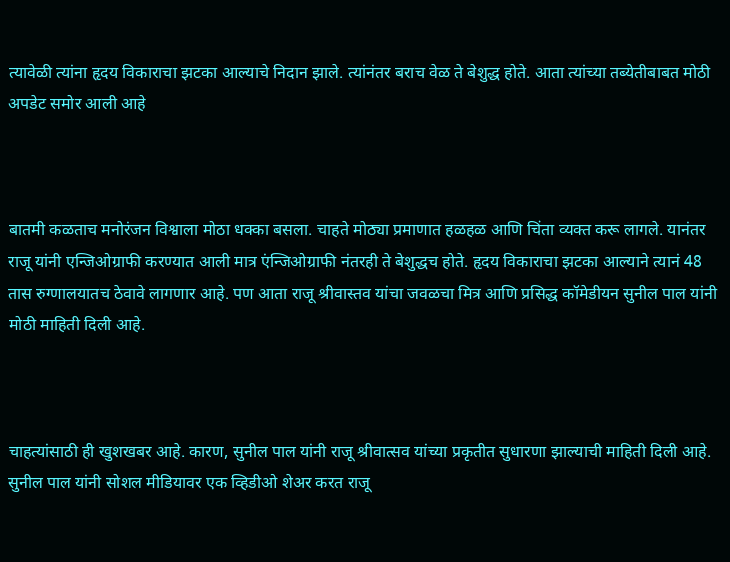त्यावेळी त्यांना हृदय विकाराचा झटका आल्याचे निदान झाले. त्यांनंतर बराच वेळ ते बेशुद्ध होते. आता त्यांच्या तब्येतीबाबत मोठी अपडेट समोर आली आहे



बातमी कळताच मनोरंजन विश्वाला मोठा धक्का बसला. चाहते मोठ्या प्रमाणात हळहळ आणि चिंता व्यक्त करू लागले. यानंतर राजू यांनी एन्जिओग्राफी करण्यात आली मात्र एंन्जिओग्राफी नंतरही ते बेशुद्धच होते. हृदय विकाराचा झटका आल्याने त्यानं 48 तास रुग्णालयातच ठेवावे लागणार आहे. पण आता राजू श्रीवास्तव यांचा जवळचा मित्र आणि प्रसिद्ध कॉमेडीयन सुनील पाल यांनी मोठी माहिती दिली आहे.



चाहत्यांसाठी ही खुशखबर आहे. कारण, सुनील पाल यांनी राजू श्रीवात्सव यांच्या प्रकृतीत सुधारणा झाल्याची माहिती दिली आहे. सुनील पाल यांनी सोशल मीडियावर एक व्हिडीओ शेअर करत राजू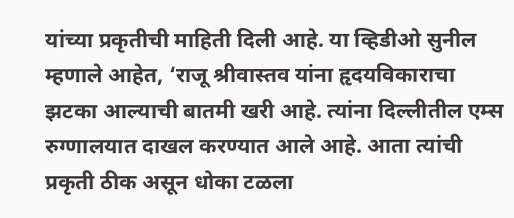यांच्या प्रकृतीची माहिती दिली आहे. या व्हिडीओ सुनील म्हणाले आहेत, ‘राजू श्रीवास्तव यांना हृदयविकाराचा झटका आल्याची बातमी खरी आहे. त्यांना दिल्लीतील एम्स रुग्णालयात दाखल करण्यात आले आहे. आता त्यांची प्रकृती ठीक असून धोका टळला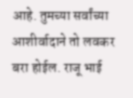आहे. तुमच्या सर्वांच्या आशीर्वादाने तो लवकर बरा होईल. राजू भाई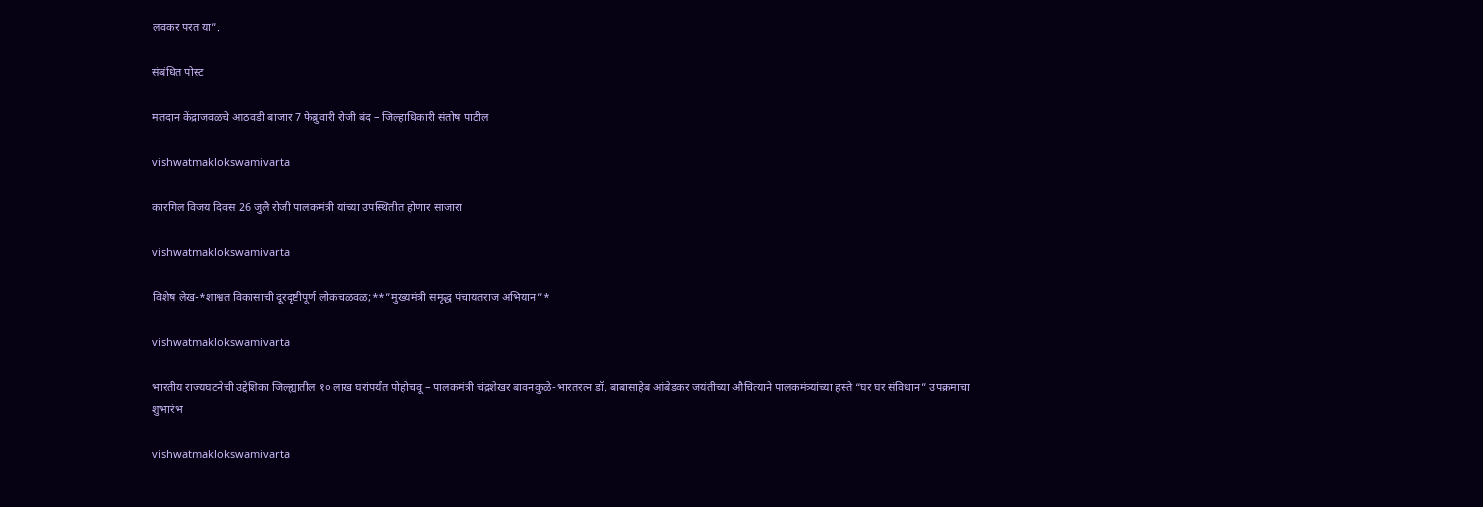लवकर परत या”.

संबंधित पोस्ट

मतदान केंद्राजवळचे आठवडी बाजार 7 फेब्रुवारी रोजी बंद – जिल्हाधिकारी संतोष पाटील

vishwatmaklokswamivarta

कारगिल विजय दिवस 26 जुलै रोजी पालकमंत्री यांच्या उपस्थितीत होणार साजारा

vishwatmaklokswamivarta

विशेष लेख-*शाश्वत विकासाची दूरदृष्टीपूर्ण लोकचळवळ;**”मुख्यमंत्री समृद्ध पंचायतराज अभियान”*

vishwatmaklokswamivarta

भारतीय राज्यघटनेची उद्देशिका जिल्ह्यातील १० लाख घरांपर्यंत पोहोचवू – पालकमंत्री चंद्रशेखर बावनकुळे-भारतरत्न डॉ. बाबासाहेब आंबेडकर जयंतीच्या औचित्याने पालकमंत्र्यांच्या हस्ते “घर घर संविधान” उपक्रमाचा शुभारंभ

vishwatmaklokswamivarta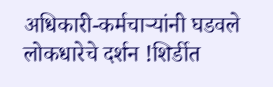अधिकारी-कर्मचाऱ्यांनी घडवले लोकधारेचे दर्शन !शिर्डीत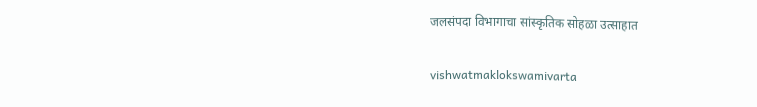जलसंपदा विभागाचा सांस्कृतिक सोहळा उत्साहात

vishwatmaklokswamivarta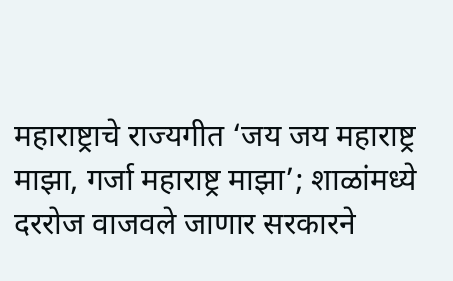महाराष्ट्राचे राज्यगीत ‘जय जय महाराष्ट्र माझा, गर्जा महाराष्ट्र माझा’; शाळांमध्ये दररोज वाजवले जाणार सरकारने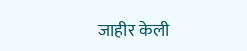जाहीर केली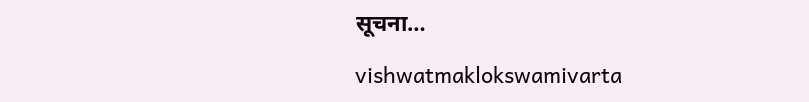सूचना…

vishwatmaklokswamivarta